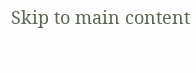Skip to main content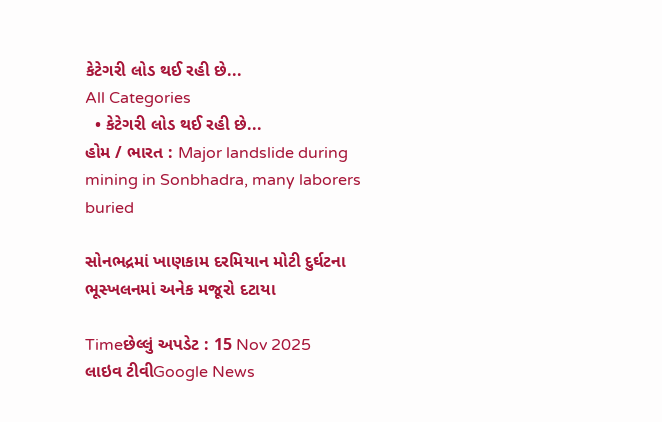કેટેગરી લોડ થઈ રહી છે...
All Categories
  • કેટેગરી લોડ થઈ રહી છે...
હોમ / ભારત : Major landslide during mining in Sonbhadra, many laborers buried

સોનભદ્રમાં ખાણકામ દરમિયાન મોટી દુર્ઘટના ભૂસ્ખલનમાં અનેક મજૂરો દટાયા

Timeછેલ્લું અપડેટ : 15 Nov 2025
લાઇવ ટીવીGoogle News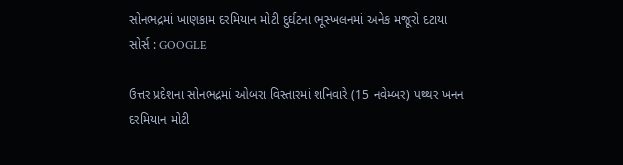સોનભદ્રમાં ખાણકામ દરમિયાન મોટી દુર્ઘટના ભૂસ્ખલનમાં અનેક મજૂરો દટાયા
સોર્સ : GOOGLE

ઉત્તર પ્રદેશના સોનભદ્રમાં ઓબરા વિસ્તારમાં શનિવારે (15 નવેમ્બર) પથ્થર ખનન દરમિયાન મોટી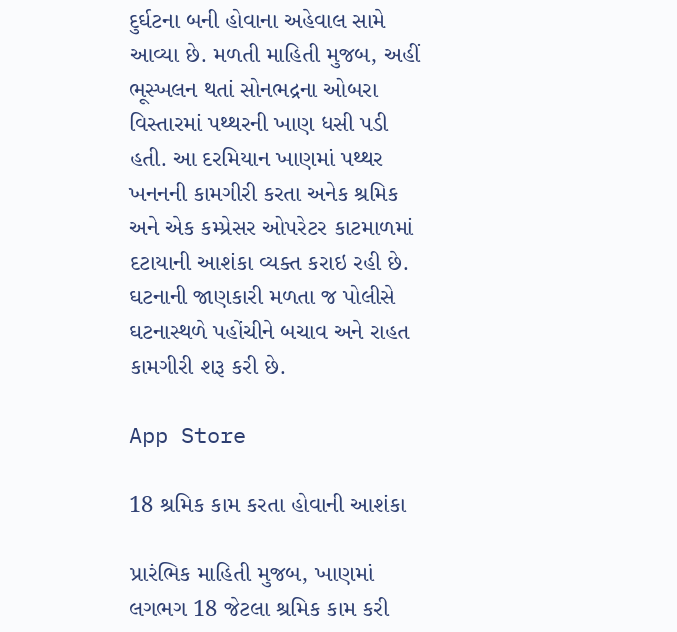દુર્ઘટના બની હોવાના અહેવાલ સામે આવ્યા છે. મળતી માહિતી મુજબ, અહીં ભૂસ્ખલન થતાં સોનભદ્રના ઓબરા વિસ્તારમાં પથ્થરની ખાણ ધસી પડી હતી. આ દરમિયાન ખાણમાં પથ્થર ખનનની કામગીરી કરતા અનેક શ્રમિક અને એક કમ્પ્રેસર ઓપરેટર કાટમાળમાં દટાયાની આશંકા વ્યક્ત કરાઇ રહી છે. ઘટનાની જાણકારી મળતા જ પોલીસે ઘટનાસ્થળે પહોંચીને બચાવ અને રાહત કામગીરી શરૂ કરી છે.

App Store

18 શ્રમિક કામ કરતા હોવાની આશંકા

પ્રારંભિક માહિતી મુજબ, ખાણમાં લગભગ 18 જેટલા શ્રમિક કામ કરી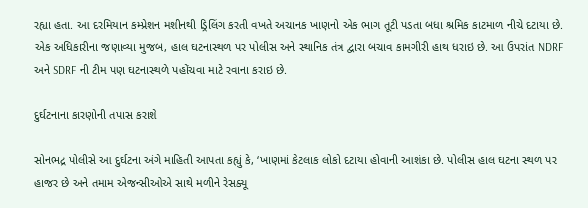રહ્યા હતા. આ દરમિયાન કમ્પ્રેશન મશીનથી ડ્રિલિંગ કરતી વખતે અચાનક ખાણનો એક ભાગ તૂટી પડતા બધા શ્રમિક કાટમાળ નીચે દટાયા છે. એક અધિકારીના જણાવ્યા મુજબ, હાલ ઘટનાસ્થળ પર પોલીસ અને સ્થાનિક તંત્ર દ્વારા બચાવ કામગીરી હાથ ધરાઇ છે. આ ઉપરાંત NDRF અને SDRF ની ટીમ પણ ઘટનાસ્થળે પહોંચવા માટે રવાના કરાઇ છે.

દુર્ઘટનાના કારણોની તપાસ કરાશે

સોનભદ્ર પોલીસે આ દુર્ઘટના અંગે માહિતી આપતા કહ્યું કે, ‘ખાણમાં કેટલાક લોકો દટાયા હોવાની આશંકા છે. પોલીસ હાલ ઘટના સ્થળ પર હાજર છે અને તમામ એજન્સીઓએ સાથે મળીને રેસક્યૂ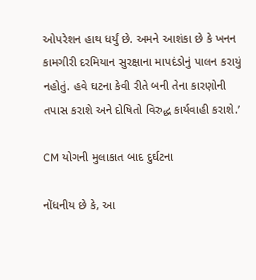ઓપરેશન હાથ ધર્યું છે. અમને આશંકા છે કે ખનન કામગીરી દરમિયાન સુરક્ષાના માપદંડોનું પાલન કરાયું નહોતું. હવે ઘટના કેવી રીતે બની તેના કારણોની તપાસ કરાશે અને દોષિતો વિરુદ્ધ કાર્યવાહી કરાશે.’

CM યોગની મુલાકાત બાદ દુર્ઘટના

નોંધનીય છે કે, આ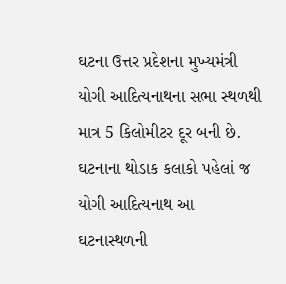ઘટના ઉત્તર પ્રદેશના મુખ્યમંત્રી યોગી આદિત્યનાથના સભા સ્થળથી માત્ર 5 કિલોમીટર દૂર બની છે. ઘટનાના થોડાક કલાકો પહેલાં જ યોગી આદિત્યનાથ આ ઘટનાસ્થળની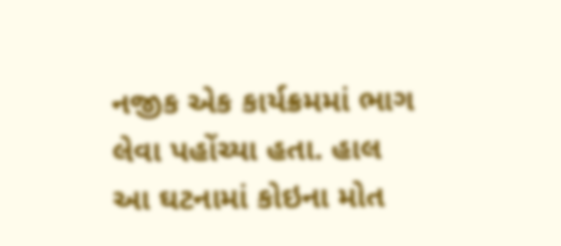નજીક એક કાર્યક્રમમાં ભાગ લેવા પહોંચ્યા હતા. હાલ આ ઘટનામાં કોઇના મોત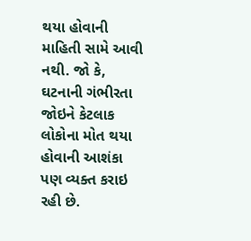થયા હોવાની માહિતી સામે આવી નથી. જો કે, ઘટનાની ગંભીરતા જોઇને કેટલાક લોકોના મોત થયા હોવાની આશંકા પણ વ્યક્ત કરાઇ રહી છે.